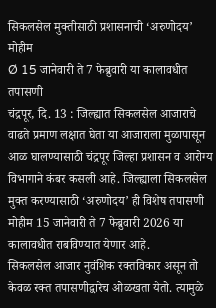सिकलसेल मुक्तीसाठी प्रशासनाची ‘अरुणोदय’ मोहीम
Ø 15 जानेवारी ते 7 फेब्रुवारी या कालावधीत तपासणी
चंद्रपूर, दि. 13 : जिल्ह्यात सिकलसेल आजाराचे वाढते प्रमाण लक्षात घेता या आजाराला मुळापासून आळ घालण्यासाठी चंद्रपूर जिल्हा प्रशासन व आरोग्य विभागाने कंबर कसली आहे. जिल्ह्याला सिकलसेल मुक्त करण्यासाठी ‘अरुणोदय’ ही विशेष तपासणी मोहीम 15 जानेवारी ते 7 फेब्रुवारी 2026 या कालावधीत राबविण्यात येणार आहे.
सिकलसेल आजार नुवंशिक रक्तविकार असून तो केवळ रक्त तपासणीद्वारेच ओळखता येतो. त्यामुळे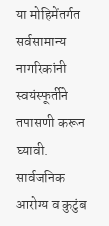या मोहिमेंतर्गत सर्वसामान्य नागरिकांनी स्वयंस्फूर्तीने तपासणी करून घ्यावी. सार्वजनिक आरोग्य व कुटुंब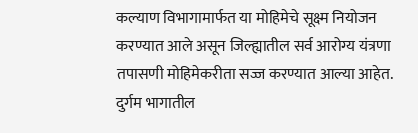कल्याण विभागामार्फत या मोहिमेचे सूक्ष्म नियोजन करण्यात आले असून जिल्ह्यातील सर्व आरोग्य यंत्रणा तपासणी मोहिमेकरीता सज्ज करण्यात आल्या आहेत. दुर्गम भागातील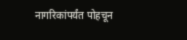नागरिकांपर्यंत पोहचून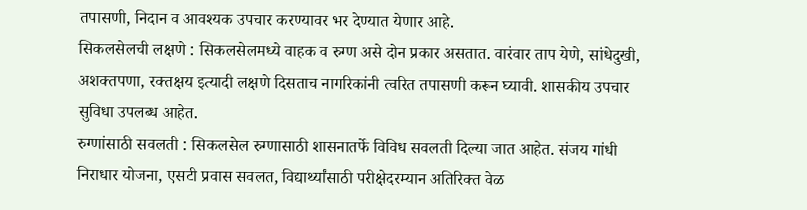तपासणी, निदान व आवश्यक उपचार करण्यावर भर देण्यात येणार आहे.
सिकलसेलची लक्षणे : सिकलसेलमध्ये वाहक व रुग्ण असे दोन प्रकार असतात. वारंवार ताप येणे, सांधेदुखी, अशक्तपणा, रक्तक्षय इत्यादी लक्षणे दिसताच नागरिकांनी त्वरित तपासणी करून घ्यावी. शासकीय उपचार सुविधा उपलब्ध आहेत.
रुग्णांसाठी सवलती : सिकलसेल रुग्णासाठी शासनातर्फे विविध सवलती दिल्या जात आहेत. संजय गांधी निराधार योजना, एसटी प्रवास सवलत, विद्यार्थ्यांसाठी परीक्षेदरम्यान अतिरिक्त वेळ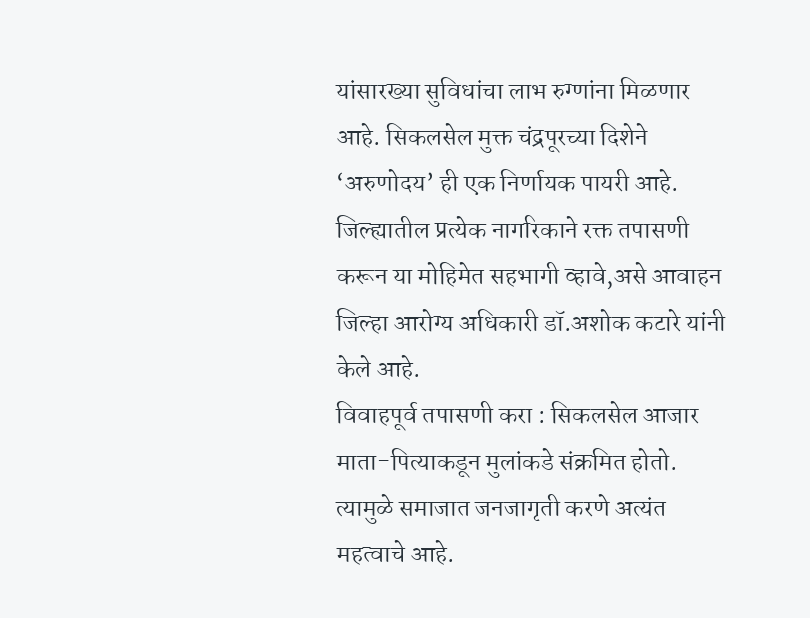यांसारख्या सुविधांचा लाभ रुग्णांना मिळणार आहे. सिकलसेल मुक्त चंद्रपूरच्या दिशेने ‘अरुणोदय’ ही एक निर्णायक पायरी आहे. जिल्ह्यातील प्रत्येक नागरिकाने रक्त तपासणी करून या मोहिमेत सहभागी व्हावे,असे आवाहन जिल्हा आरोग्य अधिकारी डॉ.अशोक कटारे यांनी केले आहे.
विवाहपूर्व तपासणी करा : सिकलसेल आजार माता-पित्याकडून मुलांकडे संक्रमित होतो. त्यामुळे समाजात जनजागृती करणे अत्यंत महत्वाचे आहे.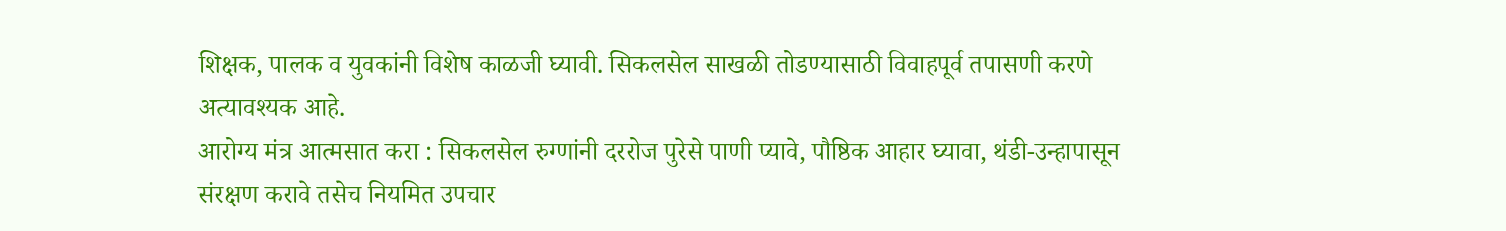शिक्षक, पालक व युवकांनी विशेष काळजी घ्यावी. सिकलसेल साखळी तोडण्यासाठी विवाहपूर्व तपासणी करणे अत्यावश्यक आहे.
आरोग्य मंत्र आत्मसात करा : सिकलसेल रुग्णांनी दररोज पुरेसे पाणी प्यावे, पौष्ठिक आहार घ्यावा, थंडी-उन्हापासून संरक्षण करावे तसेच नियमित उपचार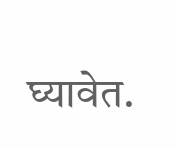घ्यावेत.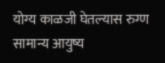योग्य काळजी घेतल्यास रुग्ण सामान्य आयुष्य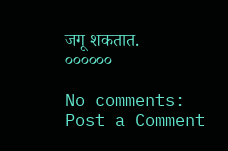जगू शकतात.
००००००

No comments:
Post a Comment